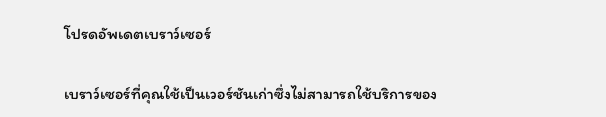โปรดอัพเดตเบราว์เซอร์

เบราว์เซอร์ที่คุณใช้เป็นเวอร์ชันเก่าซึ่งไม่สามารถใช้บริการของ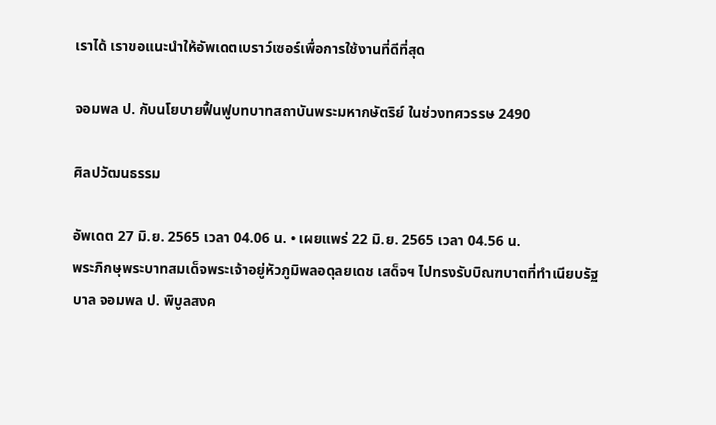เราได้ เราขอแนะนำให้อัพเดตเบราว์เซอร์เพื่อการใช้งานที่ดีที่สุด

จอมพล ป. กับนโยบายฟื้นฟูบทบาทสถาบันพระมหากษัตริย์ ในช่วงทศวรรษ 2490

ศิลปวัฒนธรรม

อัพเดต 27 มิ.ย. 2565 เวลา 04.06 น. • เผยแพร่ 22 มิ.ย. 2565 เวลา 04.56 น.
พระภิกษุพระบาทสมเด็จพระเจ้าอยู่หัวภูมิพลอดุลยเดช เสด็จฯ ไปทรงรับบิณฑบาตที่ทำเนียบรัฐบาล จอมพล ป. พิบูลสงค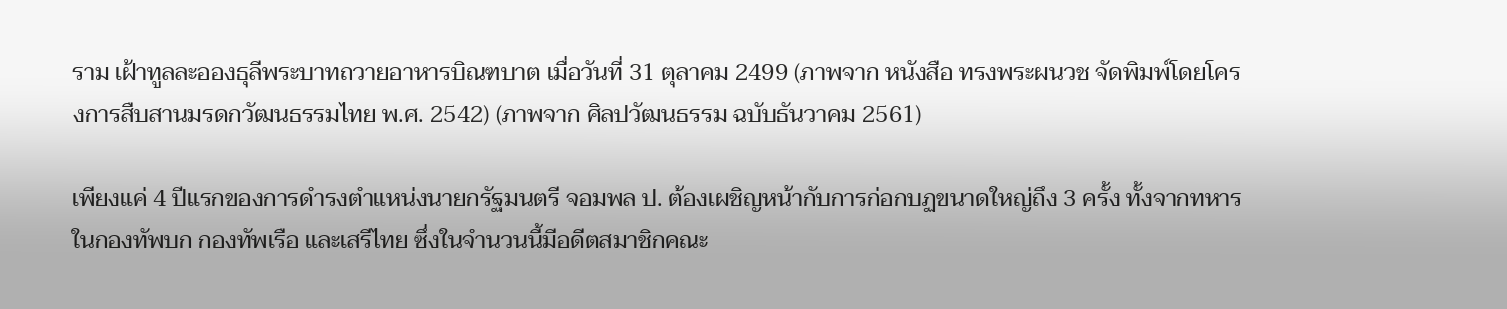ราม เฝ้าทูลละอองธุลีพระบาทถวายอาหารบิณฑบาต เมื่อวันที่ 31 ตุลาคม 2499 (ภาพจาก หนังสือ ทรงพระผนวช จัดพิมพ์โดยโครงการสืบสานมรดกวัฒนธรรมไทย พ.ศ. 2542) (ภาพจาก ศิลปวัฒนธรรม ฉบับธันวาคม 2561)

เพียงแค่ 4 ปีแรกของการดำรงตำแหน่งนายกรัฐมนตรี จอมพล ป. ต้องเผชิญหน้ากับการก่อกบฏขนาดใหญ่ถึง 3 ครั้ง ทั้งจากทหารในกองทัพบก กองทัพเรือ และเสรีไทย ซึ่งในจำนวนนี้มีอดีตสมาชิกคณะ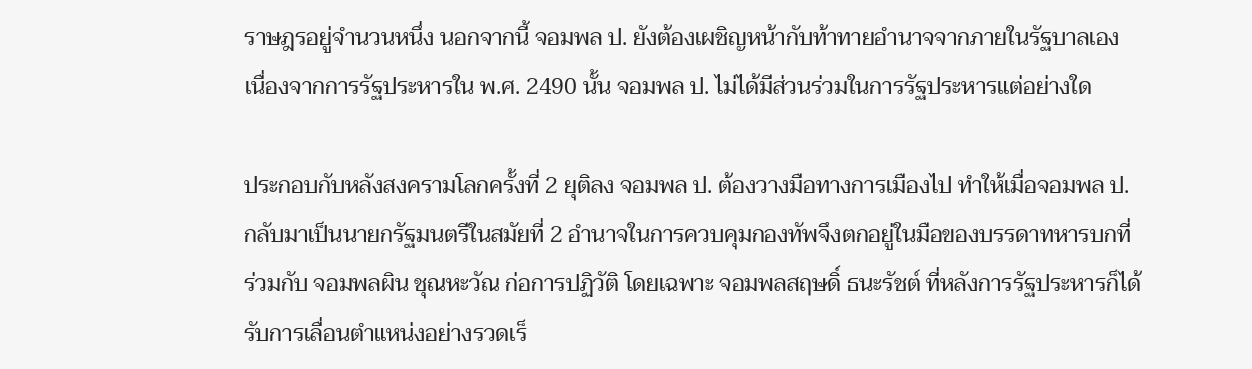ราษฎรอยู่จำนวนหนึ่ง นอกจากนี้ จอมพล ป. ยังต้องเผชิญหน้ากับท้าทายอำนาจจากภายในรัฐบาลเอง เนื่องจากการรัฐประหารใน พ.ศ. 2490 นั้น จอมพล ป. ไม่ได้มีส่วนร่วมในการรัฐประหารแต่อย่างใด

ประกอบกับหลังสงครามโลกครั้งที่ 2 ยุติลง จอมพล ป. ต้องวางมือทางการเมืองไป ทำให้เมื่อจอมพล ป. กลับมาเป็นนายกรัฐมนตรีในสมัยที่ 2 อำนาจในการควบคุมกองทัพจึงตกอยู่ในมือของบรรดาทหารบกที่ร่วมกับ จอมพลผิน ชุณหะวัณ ก่อการปฏิวัติ โดยเฉพาะ จอมพลสฤษดิ์ ธนะรัชต์ ที่หลังการรัฐประหารก็ได้รับการเลื่อนตำแหน่งอย่างรวดเร็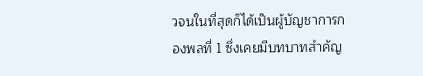วจนในที่สุดก็ได้เป็นผู้บัญชาการกองพลที่ 1 ซึ่งเคยมีบทบาทสำคัญ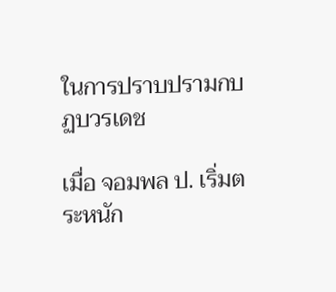ในการปราบปรามกบฏบวรเดช

เมื่อ จอมพล ป. เริ่มตระหนัก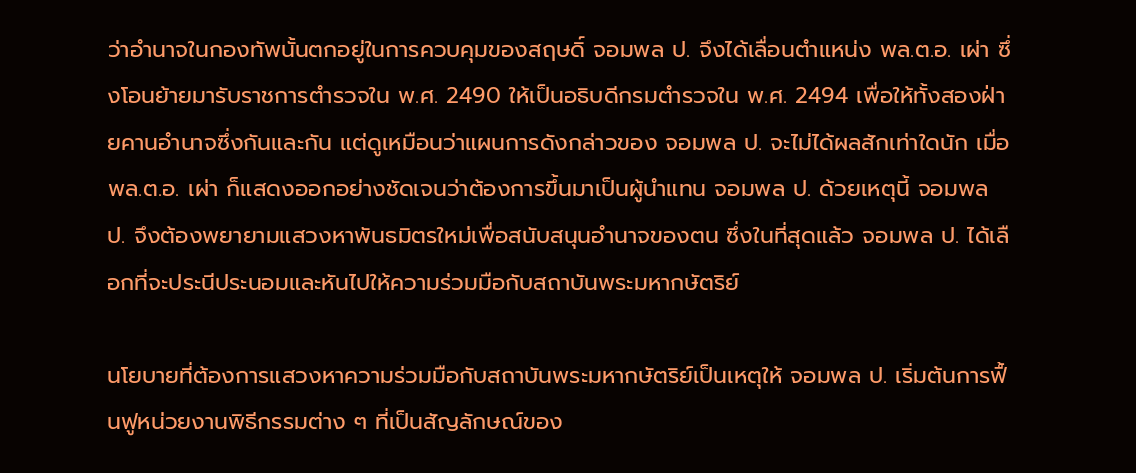ว่าอำนาจในกองทัพนั้นตกอยู่ในการควบคุมของสฤษดิ์ จอมพล ป. จึงได้เลื่อนตำแหน่ง พล.ต.อ. เผ่า ซึ่งโอนย้ายมารับราชการตำรวจใน พ.ศ. 2490 ให้เป็นอธิบดีกรมตำรวจใน พ.ศ. 2494 เพื่อให้ทั้งสองฝ่ายคานอำนาจซึ่งกันและกัน แต่ดูเหมือนว่าแผนการดังกล่าวของ จอมพล ป. จะไม่ได้ผลสักเท่าใดนัก เมื่อ พล.ต.อ. เผ่า ก็แสดงออกอย่างชัดเจนว่าต้องการขึ้นมาเป็นผู้นำแทน จอมพล ป. ด้วยเหตุนี้ จอมพล ป. จึงต้องพยายามแสวงหาพันธมิตรใหม่เพื่อสนับสนุนอำนาจของตน ซึ่งในที่สุดแล้ว จอมพล ป. ได้เลือกที่จะประนีประนอมและหันไปให้ความร่วมมือกับสถาบันพระมหากษัตริย์

นโยบายที่ต้องการแสวงหาความร่วมมือกับสถาบันพระมหากษัตริย์เป็นเหตุให้ จอมพล ป. เริ่มต้นการฟื้นฟูหน่วยงานพิธีกรรมต่าง ๆ ที่เป็นสัญลักษณ์ของ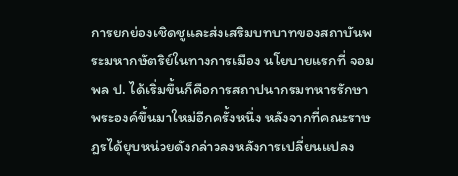การยกย่องเชิดชูและส่งเสริมบทบาทของสถาบันพระมหากษัตริย์ในทางการเมือง นโยบายแรกที่ จอมพล ป. ได้เริ่มขึ้นก็คือการสถาปนากรมทหารรักษาพระองค์ขึ้นมาใหม่อีกครั้งหนึ่ง หลังจากที่คณะราษฎรได้ยุบหน่วยดังกล่าวลงหลังการเปลี่ยนแปลง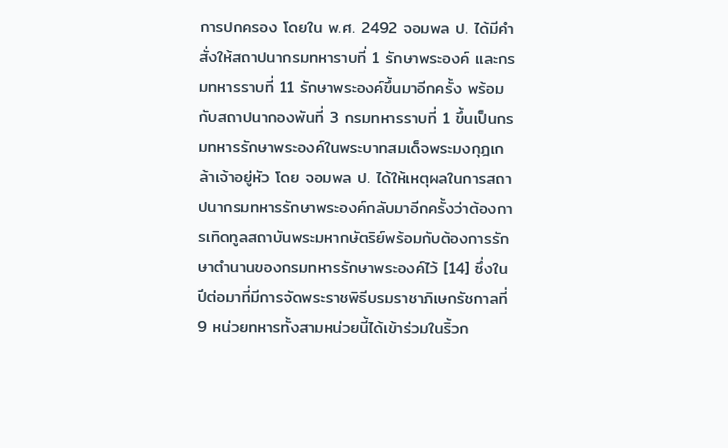การปกครอง โดยใน พ.ศ. 2492 จอมพล ป. ได้มีคำสั่งให้สถาปนากรมทหาราบที่ 1 รักษาพระองค์ และกรมทหารราบที่ 11 รักษาพระองค์ขึ้นมาอีกครั้ง พร้อมกับสถาปนากองพันที่ 3 กรมทหารราบที่ 1 ขึ้นเป็นกรมทหารรักษาพระองค์ในพระบาทสมเด็จพระมงกุฎเกล้าเจ้าอยู่หัว โดย จอมพล ป. ได้ให้เหตุผลในการสถาปนากรมทหารรักษาพระองค์กลับมาอีกครั้งว่าต้องการเทิดทูลสถาบันพระมหากษัตริย์พร้อมกับต้องการรักษาตำนานของกรมทหารรักษาพระองค์ไว้ [14] ซึ่งในปีต่อมาที่มีการจัดพระราชพิธีบรมราชาภิเษกรัชกาลที่ 9 หน่วยทหารทั้งสามหน่วยนี้ได้เข้าร่วมในริ้วก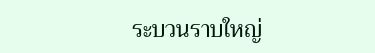ระบวนราบใหญ่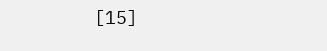[15]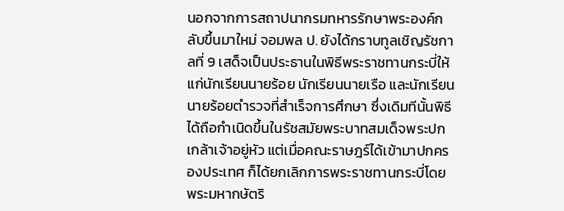นอกจากการสถาปนากรมทหารรักษาพระองค์กลับขึ้นมาใหม่ จอมพล ป. ยังได้กราบทูลเชิญรัชกาลที่ 9 เสด็จเป็นประธานในพิธีพระราชทานกระบี่ให้แก่นักเรียนนายร้อย นักเรียนนายเรือ และนักเรียนนายร้อยตำรวจที่สำเร็จการศึกษา ซึ่งเดิมทีนั้นพิธีได้ถือกำเนิดขึ้นในรัชสมัยพระบาทสมเด็จพระปกเกล้าเจ้าอยู่หัว แต่เมื่อคณะราษฎร์ได้เข้ามาปกครองประเทศ ก็ได้ยกเลิกการพระราชทานกระบี่โดยพระมหากษัตริ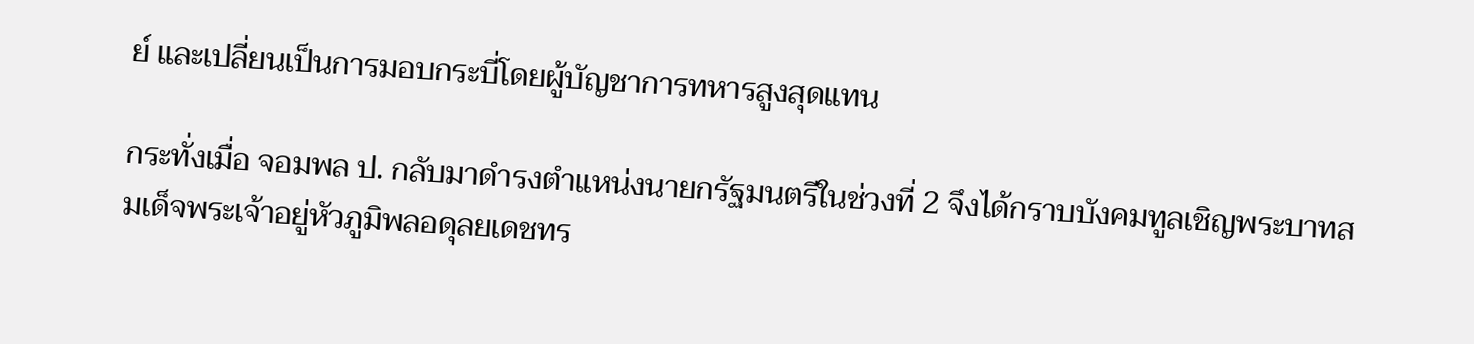ย์ และเปลี่ยนเป็นการมอบกระบี่โดยผู้บัญชาการทหารสูงสุดแทน

กระทั่งเมื่อ จอมพล ป. กลับมาดำรงตำแหน่งนายกรัฐมนตรีในช่วงที่ 2 จึงได้กราบบังคมทูลเชิญพระบาทสมเด็จพระเจ้าอยู่หัวภูมิพลอดุลยเดชทร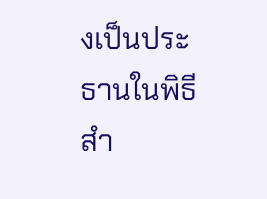งเป็นประธานในพิธีสำ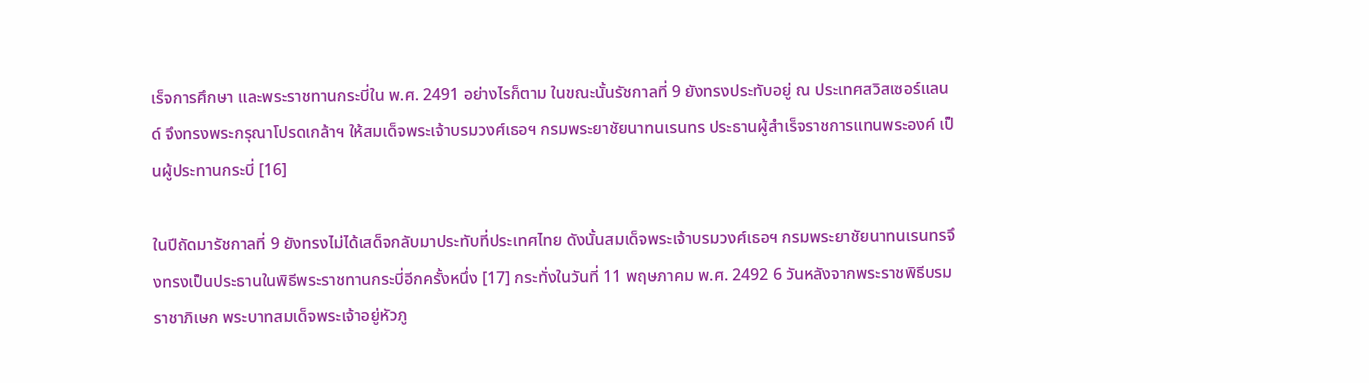เร็จการศึกษา และพระราชทานกระบี่ใน พ.ศ. 2491 อย่างไรก็ตาม ในขณะนั้นรัชกาลที่ 9 ยังทรงประทับอยู่ ณ ประเทศสวิสเซอร์แลนด์ จึงทรงพระกรุณาโปรดเกล้าฯ ให้สมเด็จพระเจ้าบรมวงศ์เธอฯ กรมพระยาชัยนาทนเรนทร ประธานผู้สำเร็จราชการแทนพระองค์ เป็นผู้ประทานกระบี่ [16]

ในปีถัดมารัชกาลที่ 9 ยังทรงไม่ได้เสด็จกลับมาประทับที่ประเทศไทย ดังนั้นสมเด็จพระเจ้าบรมวงศ์เธอฯ กรมพระยาชัยนาทนเรนทรจึงทรงเป็นประธานในพิธีพระราชทานกระบี่อีกครั้งหนึ่ง [17] กระทั่งในวันที่ 11 พฤษภาคม พ.ศ. 2492 6 วันหลังจากพระราชพิธีบรมราชาภิเษก พระบาทสมเด็จพระเจ้าอยู่หัวภู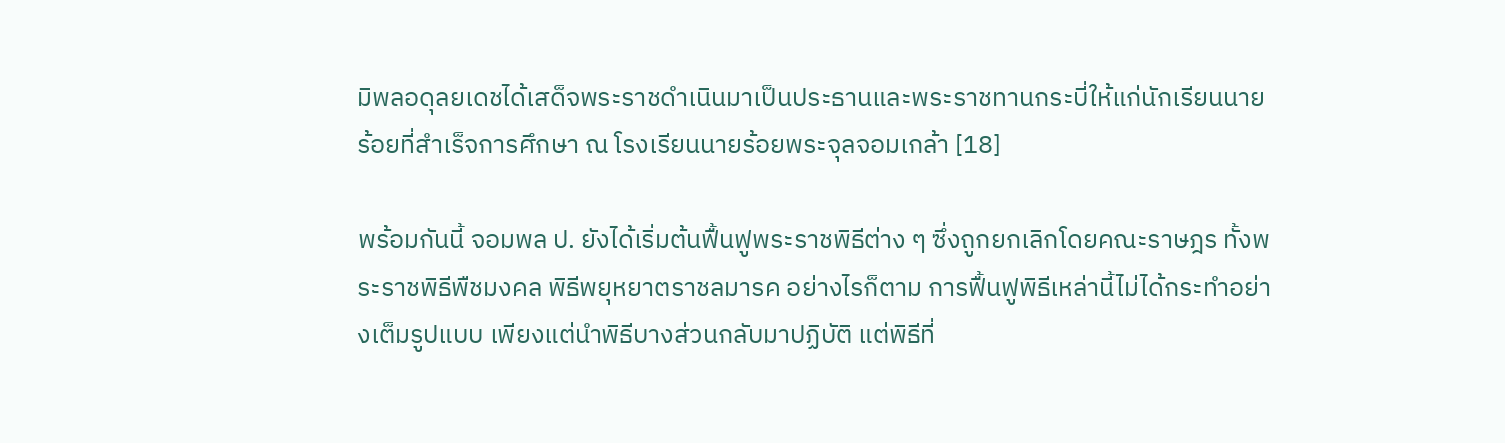มิพลอดุลยเดชได้เสด็จพระราชดำเนินมาเป็นประธานและพระราชทานกระบี่ให้แก่นักเรียนนายร้อยที่สำเร็จการศึกษา ณ โรงเรียนนายร้อยพระจุลจอมเกล้า [18]

พร้อมกันนี้ จอมพล ป. ยังได้เริ่มต้นฟื้นฟูพระราชพิธีต่าง ๆ ซึ่งถูกยกเลิกโดยคณะราษฎร ทั้งพระราชพิธีพืชมงคล พิธีพยุหยาตราชลมารค อย่างไรก็ตาม การฟื้นฟูพิธีเหล่านี้ไม่ได้กระทำอย่างเต็มรูปแบบ เพียงแต่นำพิธีบางส่วนกลับมาปฏิบัติ แต่พิธีที่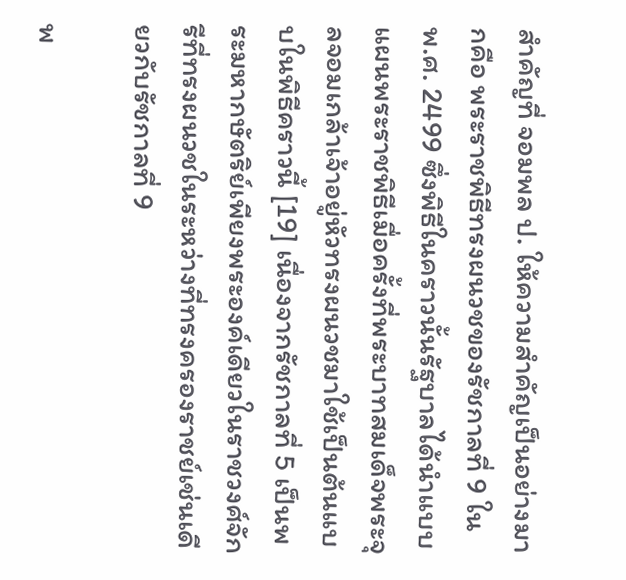สำคัญที่ จอมพล ป. ให้ความสำคัญเป็นอย่างมากคือ พระราชพิธีทรงผนวชของรัชกาลที่ 9 ใน พ.ศ. 2499 ซึ่งพิธีในคราวนั้นรัฐบาลได้นำแบบแผนพระราชพิธีเมื่อครั้งที่พระบาทสมเด็จพระจุลจอมเกล้าเจ้าอยู่หัวทรงผนวชมาใช้เป็นต้นแบบในพิธีคราวนี้ [19] เนื่องจากรัชกาลที่ 5 เป็นพระมหากษัตริย์เพียงพระองค์เดียวในราชวงศ์จักรีที่ทรงผนวชในระหว่างที่ทรงครองราชย์เช่นเดียวกับรัชกาลที่ 9

พ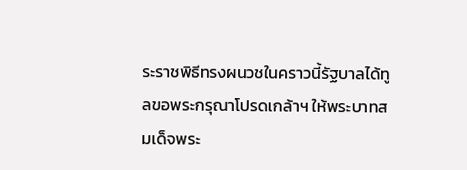ระราชพิธีทรงผนวชในคราวนี้รัฐบาลได้ทูลขอพระกรุณาโปรดเกล้าฯ ให้พระบาทสมเด็จพระ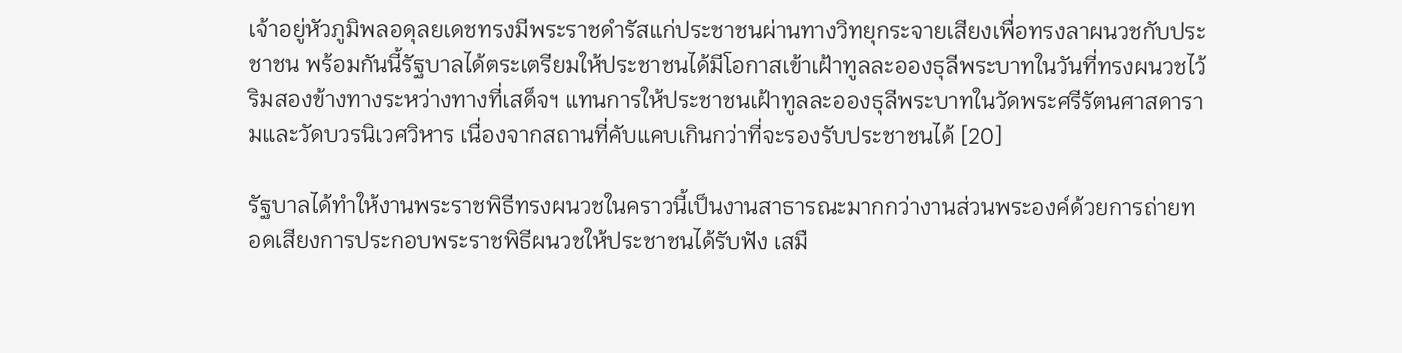เจ้าอยู่หัวภูมิพลอดุลยเดชทรงมีพระราชดำรัสแก่ประชาชนผ่านทางวิทยุกระจายเสียงเพื่อทรงลาผนวชกับประชาชน พร้อมกันนี้รัฐบาลได้ตระเตรียมให้ประชาชนได้มีโอกาสเข้าเฝ้าทูลละอองธุลีพระบาทในวันที่ทรงผนวชไว้ริมสองข้างทางระหว่างทางที่เสด็จฯ แทนการให้ประชาชนเฝ้าทูลละอองธุลีพระบาทในวัดพระศรีรัตนศาสดารามและวัดบวรนิเวศวิหาร เนื่องจากสถานที่คับแคบเกินกว่าที่จะรองรับประชาชนได้ [20]

รัฐบาลได้ทำให้งานพระราชพิธีทรงผนวชในคราวนี้เป็นงานสาธารณะมากกว่างานส่วนพระองค์ด้วยการถ่ายทอดเสียงการประกอบพระราชพิธีผนวชให้ประชาชนได้รับฟัง เสมื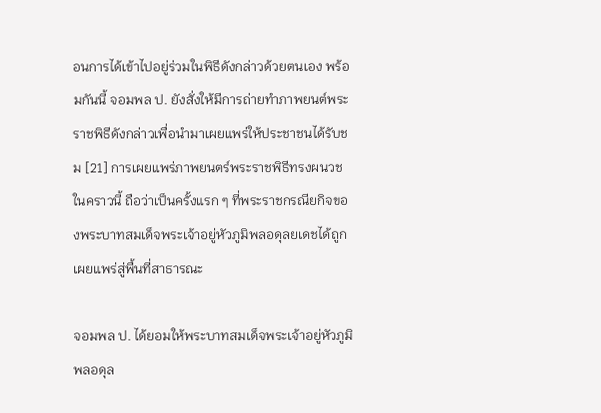อนการได้เข้าไปอยู่ร่วมในพิธีดังกล่าวด้วยตนเอง พร้อมกันนี้ จอมพล ป. ยังสั่งให้มีการถ่ายทำภาพยนต์พระราชพิธีดังกล่าวเพื่อนำมาเผยแพร่ให้ประชาชนได้รับชม [21] การเผยแพร่ภาพยนตร์พระราชพิธีทรงผนวชในคราวนี้ ถือว่าเป็นครั้งแรก ๆ ที่พระราชกรณียกิจของพระบาทสมเด็จพระเจ้าอยู่หัวภูมิพลอดุลยเดชได้ถูกเผยแพร่สู่พื้นที่สาธารณะ

จอมพล ป. ได้ยอมให้พระบาทสมเด็จพระเจ้าอยู่หัวภูมิพลอดุล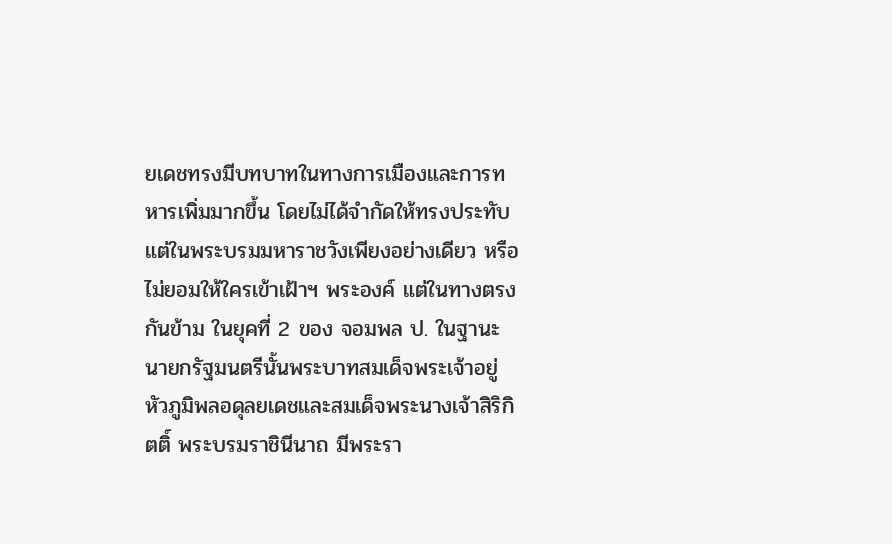ยเดชทรงมีบทบาทในทางการเมืองและการทหารเพิ่มมากขึ้น โดยไม่ได้จำกัดให้ทรงประทับแต่ในพระบรมมหาราชวังเพียงอย่างเดียว หรือไม่ยอมให้ใครเข้าเฝ้าฯ พระองค์ แต่ในทางตรงกันข้าม ในยุคที่ 2 ของ จอมพล ป. ในฐานะนายกรัฐมนตรีนั้นพระบาทสมเด็จพระเจ้าอยู่หัวภูมิพลอดุลยเดชและสมเด็จพระนางเจ้าสิริกิตติ์ พระบรมราชินีนาถ มีพระรา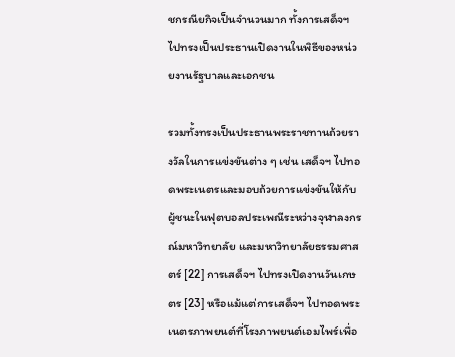ชกรณียกิจเป็นจำนวนมาก ทั้งการเสด็จฯ ไปทรงเป็นประธานเปิดงานในพิธีของหน่วยงานรัฐบาลและเอกชน

รวมทั้งทรงเป็นประธานพระราชทานถ้วยรางวัลในการแข่งขันต่าง ๆ เช่น เสด็จฯ ไปทอดพระเนตรและมอบถ้วยการแข่งขันให้กับผู้ชนะในฟุตบอลประเพณีระหว่างจุฬาลงกรณ์มหาวิทยาลัย และมหาวิทยาลัยธรรมศาสตร์ [22] การเสด็จฯ ไปทรงเปิดงานวันเกษตร [23] หรือแม้แต่การเสด็จฯ ไปทอดพระเนตรภาพยนต์ที่โรงภาพยนต์เอมไพร์เพื่อ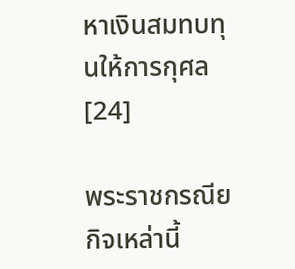หาเงินสมทบทุนให้การกุศล [24]

พระราชกรณียกิจเหล่านี้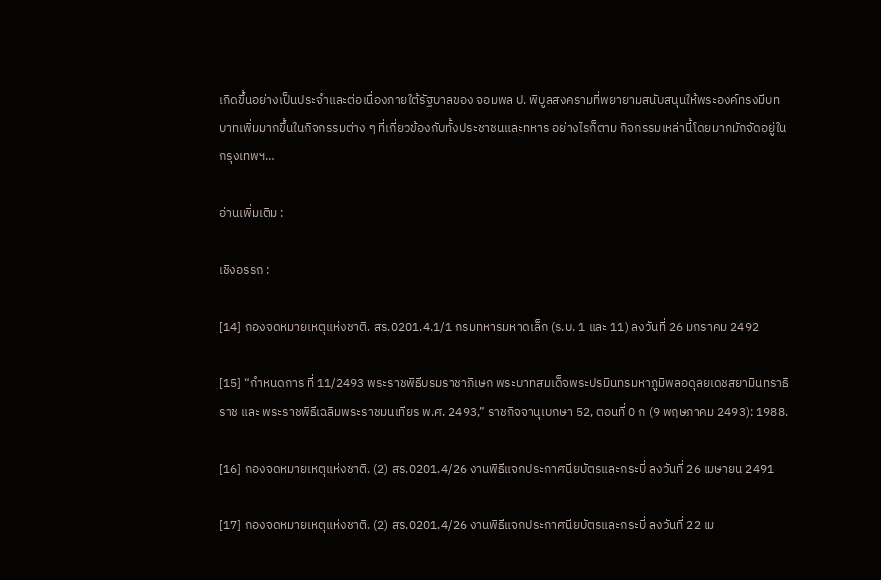เกิดขึ้นอย่างเป็นประจำและต่อเนื่องภายใต้รัฐบาลของ จอมพล ป. พิบูลสงครามที่พยายามสนับสนุนให้พระองค์ทรงมีบทบาทเพิ่มมากขึ้นในกิจกรรมต่าง ๆ ที่เกี่ยวข้องกับทั้งประชาชนและทหาร อย่างไรก็ตาม กิจกรรมเหล่านี้โดยมากมักจัดอยู่ในกรุงเทพฯ…

อ่านเพิ่มเติม :

เชิงอรรถ :

[14] กองจดหมายเหตุแห่งชาติ. สร.0201.4.1/1 กรมทหารมหาดเล็ก (ร.บ. 1 และ 11) ลงวันที่ 26 มกราคม 2492

[15] “กำหนดการ ที่ 11/2493 พระราชพิธีบรมราชาภิเษก พระบาทสมเด็จพระปรมินทรมหาภูมิพลอดุลยเดชสยามินทราธิราช และ พระราชพิธีเฉลิมพระราชมนเทียร พ.ศ. 2493,” ราชกิจจานุเบกษา 52, ตอนที่ 0 ก (9 พฤษภาคม 2493): 1988.

[16] กองจดหมายเหตุแห่งชาติ. (2) สร.0201.4/26 งานพิธีแจกประกาศนียบัตรและกระบี่ ลงวันที่ 26 เมษายน 2491

[17] กองจดหมายเหตุแห่งชาติ. (2) สร.0201.4/26 งานพิธีแจกประกาศนียบัตรและกระบี่ ลงวันที่ 22 เม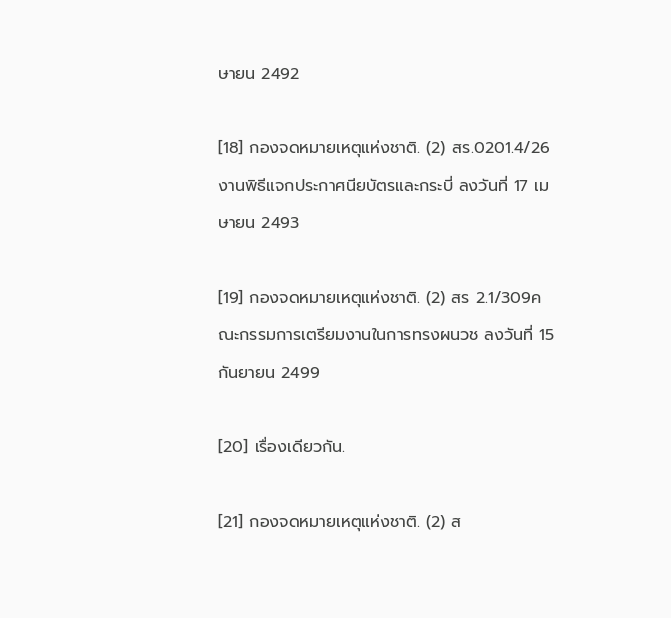ษายน 2492

[18] กองจดหมายเหตุแห่งชาติ. (2) สร.0201.4/26 งานพิธีแจกประกาศนียบัตรและกระบี่ ลงวันที่ 17 เมษายน 2493

[19] กองจดหมายเหตุแห่งชาติ. (2) สร 2.1/309คณะกรรมการเตรียมงานในการทรงผนวช ลงวันที่ 15 กันยายน 2499

[20] เรื่องเดียวกัน.

[21] กองจดหมายเหตุแห่งชาติ. (2) ส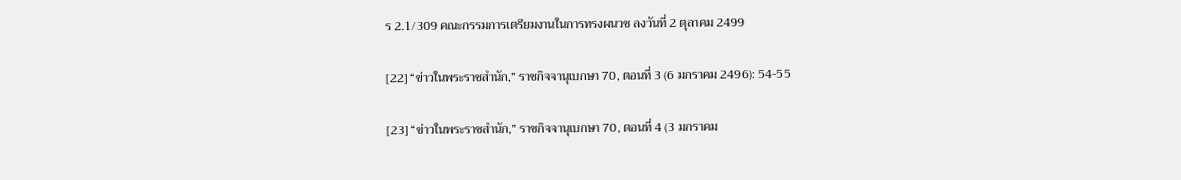ร 2.1/309 คณะกรรมการเตรียมงานในการทรงผนวช ลงวันที่ 2 ตุลาคม 2499

[22] “ข่าวในพระราชสำนัก,” ราชกิจจานุเบกษา 70, ตอนที่ 3 (6 มกราคม 2496): 54-55

[23] “ข่าวในพระราชสำนัก,” ราชกิจจานุเบกษา 70, ตอนที่ 4 (3 มกราคม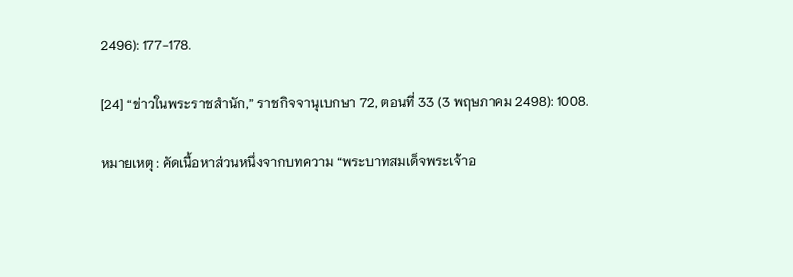2496): 177-178.

[24] “ข่าวในพระราชสำนัก,” ราชกิจจานุเบกษา 72, ตอนที่ 33 (3 พฤษภาคม 2498): 1008.

หมายเหตุ : คัดเนื้อหาส่วนหนึ่งจากบทความ “พระบาทสมเด็จพระเจ้าอ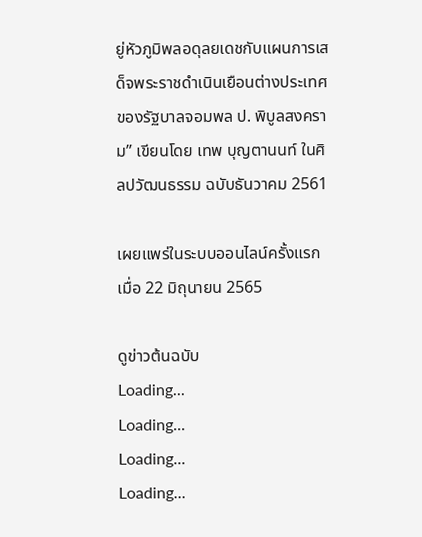ยู่หัวภูมิพลอดุลยเดชกับแผนการเสด็จพระราชดำเนินเยือนต่างประเทศของรัฐบาลจอมพล ป. พิบูลสงคราม” เขียนโดย เทพ บุญตานนท์ ในศิลปวัฒนธรรม ฉบับธันวาคม 2561

เผยแพร่ในระบบออนไลน์ครั้งแรกเมื่อ 22 มิถุนายน 2565

ดูข่าวต้นฉบับ
Loading...
Loading...
Loading...
Loading...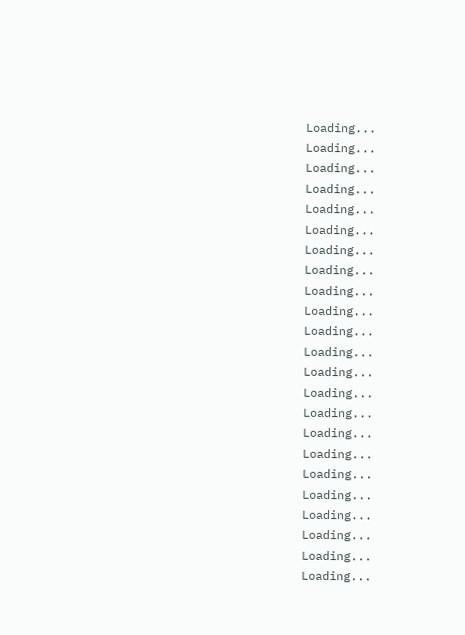Loading...
Loading...
Loading...
Loading...
Loading...
Loading...
Loading...
Loading...
Loading...
Loading...
Loading...
Loading...
Loading...
Loading...
Loading...
Loading...
Loading...
Loading...
Loading...
Loading...
Loading...
Loading...
Loading...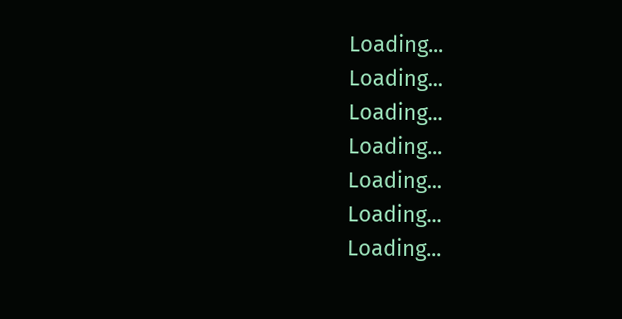Loading...
Loading...
Loading...
Loading...
Loading...
Loading...
Loading...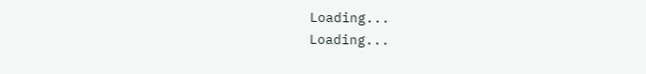Loading...
Loading...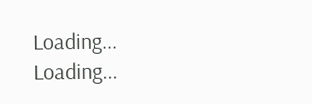Loading...
Loading...